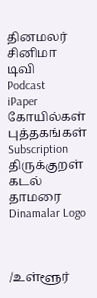தினமலர்
சினிமா
டிவி
Podcast
iPaper
கோயில்கள்
புத்தகங்கள்
Subscription
திருக்குறள்
கடல் தாமரை
Dinamalar Logo



/உள்ளூர்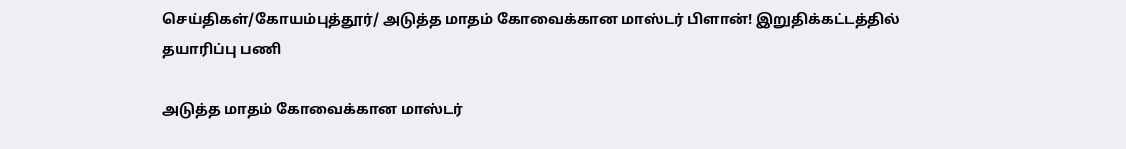செய்திகள்/கோயம்புத்தூர்/ அடுத்த மாதம் கோவைக்கான மாஸ்டர் பிளான்! இறுதிக்கட்டத்தில் தயாரிப்பு பணி

அடுத்த மாதம் கோவைக்கான மாஸ்டர்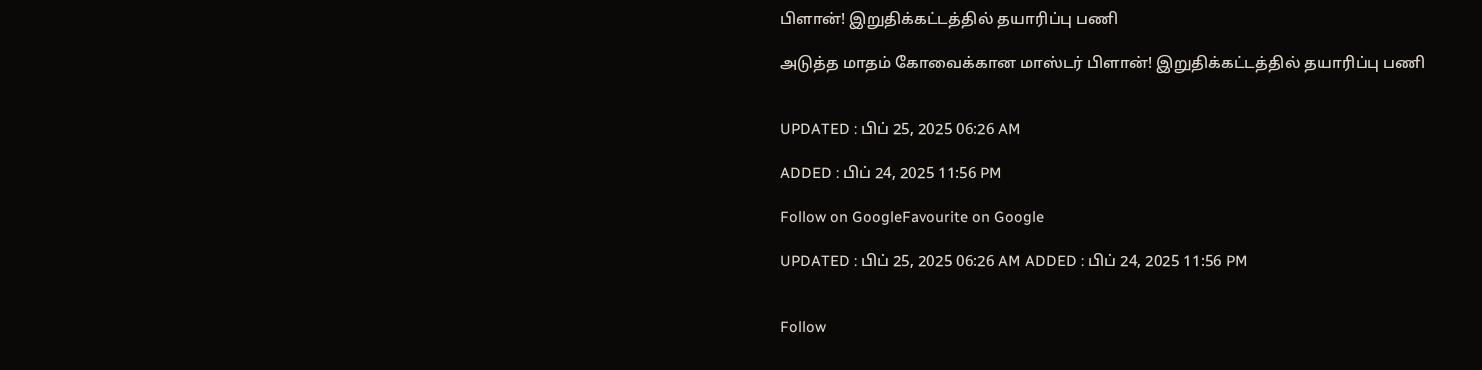பிளான்! இறுதிக்கட்டத்தில் தயாரிப்பு பணி

அடுத்த மாதம் கோவைக்கான மாஸ்டர் பிளான்! இறுதிக்கட்டத்தில் தயாரிப்பு பணி


UPDATED : பிப் 25, 2025 06:26 AM

ADDED : பிப் 24, 2025 11:56 PM

Follow on GoogleFavourite on Google

UPDATED : பிப் 25, 2025 06:26 AM ADDED : பிப் 24, 2025 11:56 PM


Follow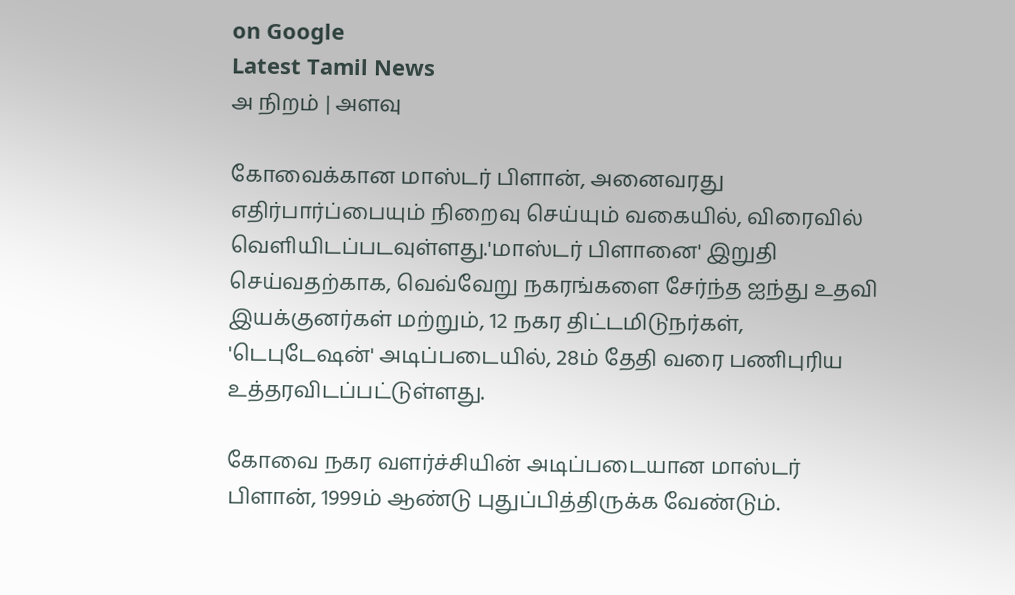on Google
Latest Tamil News
அ நிறம் | அளவு

கோவைக்கான மாஸ்டர் பிளான், அனைவரது எதிர்பார்ப்பையும் நிறைவு செய்யும் வகையில், விரைவில் வெளியிடப்படவுள்ளது.'மாஸ்டர் பிளானை' இறுதி செய்வதற்காக, வெவ்வேறு நகரங்களை சேர்ந்த ஐந்து உதவி இயக்குனர்கள் மற்றும், 12 நகர திட்டமிடுநர்கள், 'டெபுடேஷன்' அடிப்படையில், 28ம் தேதி வரை பணிபுரிய உத்தரவிடப்பட்டுள்ளது.

கோவை நகர வளர்ச்சியின் அடிப்படையான மாஸ்டர் பிளான், 1999ம் ஆண்டு புதுப்பித்திருக்க வேண்டும்.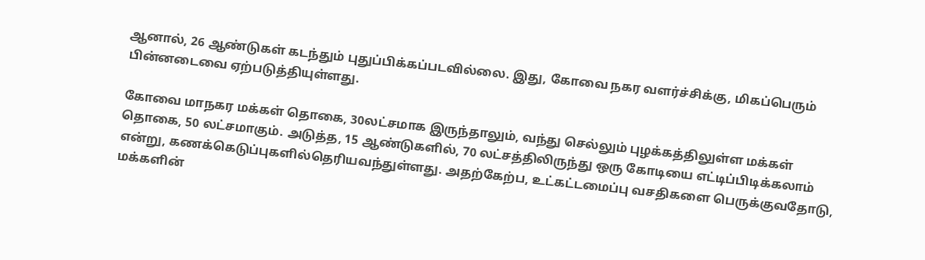ஆனால், 26 ஆண்டுகள் கடந்தும் புதுப்பிக்கப்படவில்லை. இது, கோவை நகர வளர்ச்சிக்கு, மிகப்பெரும் பின்னடைவை ஏற்படுத்தியுள்ளது.

கோவை மாநகர மக்கள் தொகை, 30லட்சமாக இருந்தாலும், வந்து செல்லும் புழக்கத்திலுள்ள மக்கள் தொகை, 50 லட்சமாகும். அடுத்த, 15 ஆண்டுகளில், 70 லட்சத்திலிருந்து ஒரு கோடியை எட்டிப்பிடிக்கலாம் என்று, கணக்கெடுப்புகளில்தெரியவந்துள்ளது. அதற்கேற்ப, உட்கட்டமைப்பு வசதிகளை பெருக்குவதோடு, மக்களின்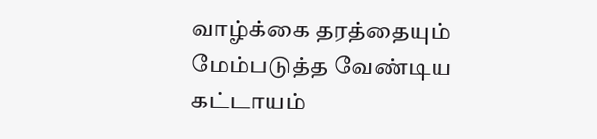வாழ்க்கை தரத்தையும் மேம்படுத்த வேண்டிய கட்டாயம்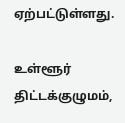ஏற்பட்டுள்ளது.

உள்ளூர் திட்டக்குழுமம்,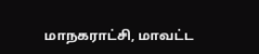மாநகராட்சி, மாவட்ட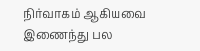நிர்வாகம் ஆகியவை இணைந்து பல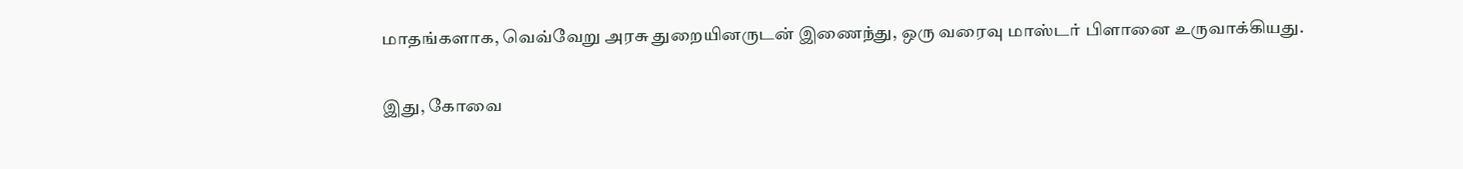மாதங்களாக, வெவ்வேறு அரசு துறையினருடன் இணைந்து, ஒரு வரைவு மாஸ்டர் பிளானை உருவாக்கியது.

இது, கோவை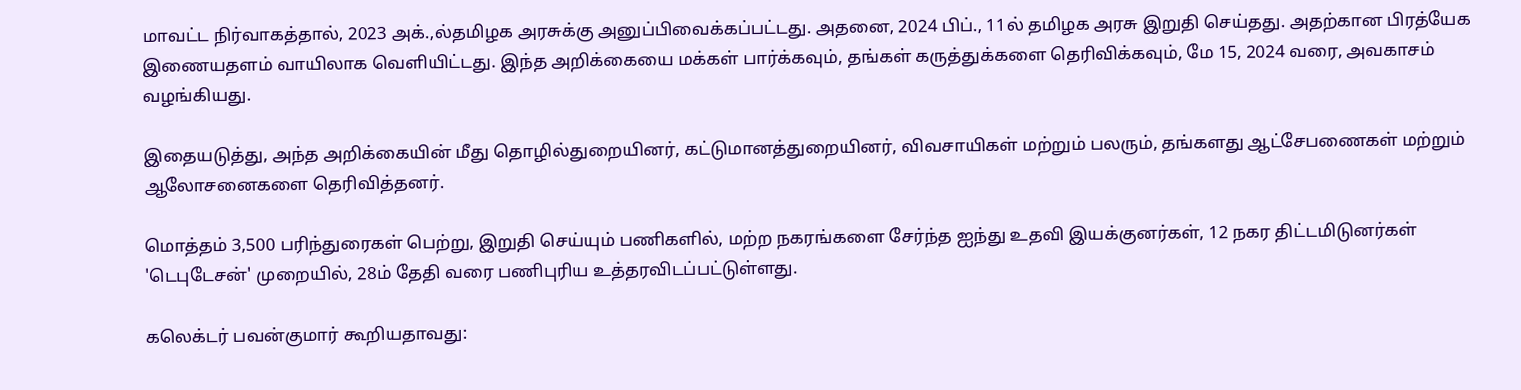மாவட்ட நிர்வாகத்தால், 2023 அக்.,ல்தமிழக அரசுக்கு அனுப்பிவைக்கப்பட்டது. அதனை, 2024 பிப்., 11ல் தமிழக அரசு இறுதி செய்தது. அதற்கான பிரத்யேக இணையதளம் வாயிலாக வெளியிட்டது. இந்த அறிக்கையை மக்கள் பார்க்கவும், தங்கள் கருத்துக்களை தெரிவிக்கவும், மே 15, 2024 வரை, அவகாசம் வழங்கியது.

இதையடுத்து, அந்த அறிக்கையின் மீது தொழில்துறையினர், கட்டுமானத்துறையினர், விவசாயிகள் மற்றும் பலரும், தங்களது ஆட்சேபணைகள் மற்றும் ஆலோசனைகளை தெரிவித்தனர்.

மொத்தம் 3,500 பரிந்துரைகள் பெற்று, இறுதி செய்யும் பணிகளில், மற்ற நகரங்களை சேர்ந்த ஐந்து உதவி இயக்குனர்கள், 12 நகர திட்டமிடுனர்கள் 'டெபுடேசன்' முறையில், 28ம் தேதி வரை பணிபுரிய உத்தரவிடப்பட்டுள்ளது.

கலெக்டர் பவன்குமார் கூறியதாவது: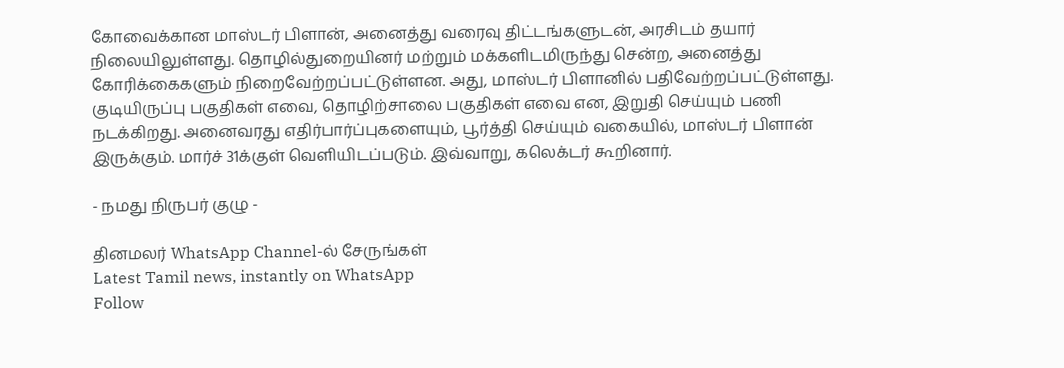கோவைக்கான மாஸ்டர் பிளான், அனைத்து வரைவு திட்டங்களுடன், அரசிடம் தயார் நிலையிலுள்ளது. தொழில்துறையினர் மற்றும் மக்களிடமிருந்து சென்ற, அனைத்து கோரிக்கைகளும் நிறைவேற்றப்பட்டுள்ளன. அது, மாஸ்டர் பிளானில் பதிவேற்றப்பட்டுள்ளது. குடியிருப்பு பகுதிகள் எவை, தொழிற்சாலை பகுதிகள் எவை என, இறுதி செய்யும் பணி நடக்கிறது. அனைவரது எதிர்பார்ப்புகளையும், பூர்த்தி செய்யும் வகையில், மாஸ்டர் பிளான் இருக்கும். மார்ச் 31க்குள் வெளியிடப்படும். இவ்வாறு, கலெக்டர் கூறினார்.

- நமது நிருபர் குழு -

தினமலர் WhatsApp Channel-ல் சேருங்கள்
Latest Tamil news, instantly on WhatsApp
Follow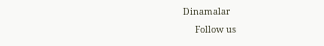Dinamalar
      Follow us